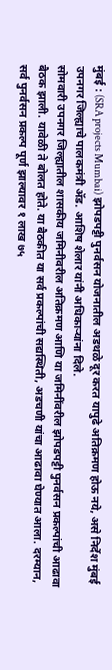मुंबई : (SRA projects Mumbai) झोपडपट्टी पुनर्वसन योजनातील अडथळे दूर करत यापुढे अतिक्रमण होऊ नये, असे निर्देश मुंबई उपनगर जिल्ह्याचे पालकमंत्री ॲड. आशिष शेलार यांनी अधिकाऱ्यांना दिले.
सोमवारी उपनगर जिल्ह्यातील शासकीय जमिनीवरील अतिक्रमण आणि या जमिनींवरील झोपडपट्टी पुनर्वसन प्रकल्पांची आढावा बैठक झाली. यावेळी ते बोलत होते. या बैठकीत या सर्व प्रकल्पांची सद्यस्थिती, अडचणी यांचा आढावा घेण्यात आला. दरम्यान, सर्व पुनर्वसन प्रकल्प पूर्ण झाल्यावर १ लाख ७५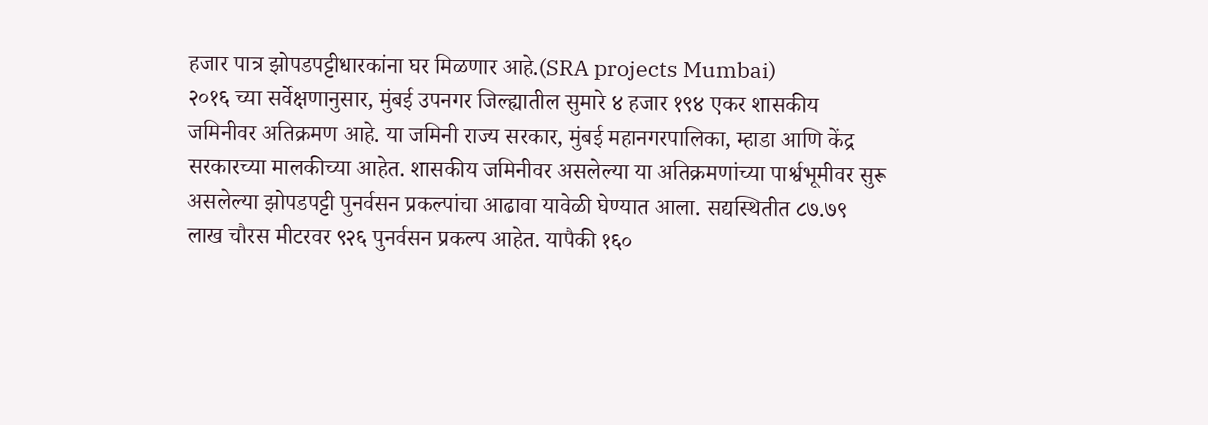हजार पात्र झोपडपट्टीधारकांना घर मिळणार आहे.(SRA projects Mumbai)
२०१६ च्या सर्वेक्षणानुसार, मुंबई उपनगर जिल्ह्यातील सुमारे ४ हजार १९४ एकर शासकीय जमिनीवर अतिक्रमण आहे. या जमिनी राज्य सरकार, मुंबई महानगरपालिका, म्हाडा आणि केंद्र सरकारच्या मालकीच्या आहेत. शासकीय जमिनीवर असलेल्या या अतिक्रमणांच्या पार्श्वभूमीवर सुरू असलेल्या झोपडपट्टी पुनर्वसन प्रकल्पांचा आढावा यावेळी घेण्यात आला. सद्यस्थितीत ८७.७९ लाख चौरस मीटरवर ९२६ पुनर्वसन प्रकल्प आहेत. यापैकी १६०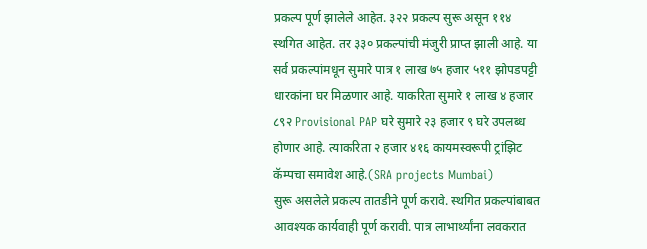प्रकल्प पूर्ण झालेले आहेत. ३२२ प्रकल्प सुरू असून ११४ स्थगित आहेत. तर ३३० प्रकल्पांची मंजुरी प्राप्त झाली आहे. या सर्व प्रकल्पांमधून सुमारे पात्र १ लाख ७५ हजार ५११ झोपडपट्टी धारकांना घर मिळणार आहे. याकरिता सुमारे १ लाख ४ हजार ८९२ Provisional PAP घरे सुमारे २३ हजार ९ घरे उपलब्ध होणार आहे. त्याकरिता २ हजार ४१६ कायमस्वरूपी ट्रांझिट कॅम्पचा समावेश आहे.(SRA projects Mumbai)
सुरू असलेले प्रकल्प तातडीने पूर्ण करावे. स्थगित प्रकल्पांबाबत आवश्यक कार्यवाही पूर्ण करावी. पात्र लाभार्थ्यांना लवकरात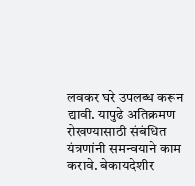लवकर घरे उपलब्ध करून द्यावी. यापुढे अतिक्रमण रोखण्यासाठी संबंधित यंत्रणांनी समन्वयाने काम करावे. बेकायदेशीर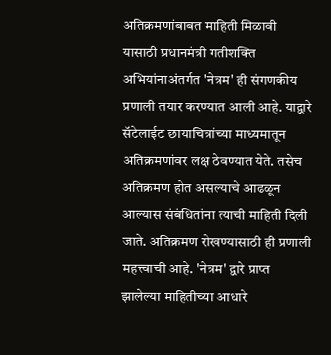अतिक्रमणांबाबत माहिती मिळावी यासाठी प्रधानमंत्री गतीशक्ति अभियांनाअंतर्गत 'नेत्रम' ही संगणकीय प्रणाली तयार करण्यात आली आहे. याद्वारे सॅटेलाईट छायाचित्रांच्या माध्यमातून अतिक्रमणांवर लक्ष ठेवण्यात येते. तसेच अतिक्रमण होत असल्याचे आढळून आल्यास संबंधितांना त्याची माहिती दिली जाते. अतिक्रमण रोखण्यासाठी ही प्रणाली महत्त्वाची आहे. 'नेत्रम' द्वारे प्राप्त झालेल्या माहितीच्या आधारे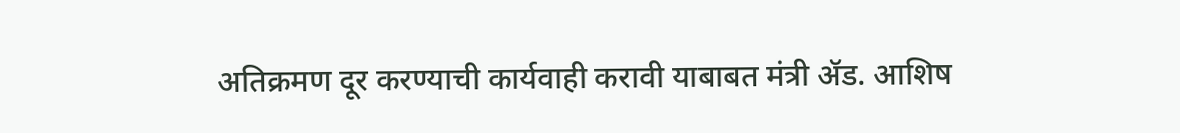अतिक्रमण दूर करण्याची कार्यवाही करावी याबाबत मंत्री ॲड. आशिष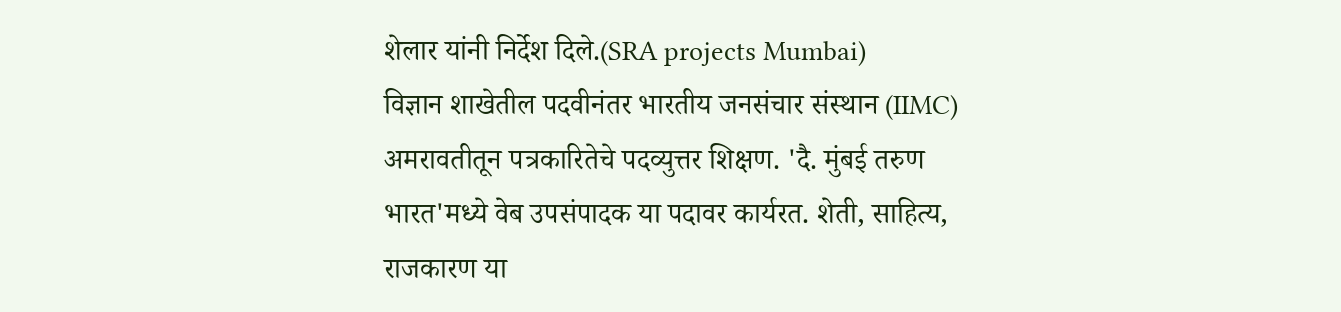शेलार यांनी निर्देश दिले.(SRA projects Mumbai)
विज्ञान शाखेतील पदवीनंतर भारतीय जनसंचार संस्थान (IIMC) अमरावतीतून पत्रकारितेचे पदव्युत्तर शिक्षण. 'दै. मुंबई तरुण भारत'मध्ये वेब उपसंपादक या पदावर कार्यरत. शेती, साहित्य, राजकारण या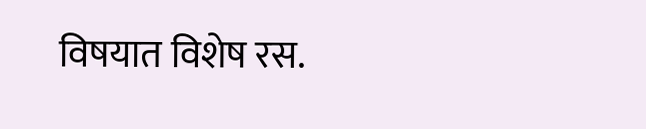विषयात विशेष रस.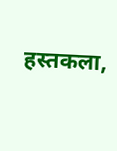हस्तकला,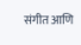संगीत आणि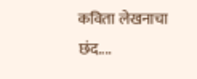कविता लेखनाचा छंद....